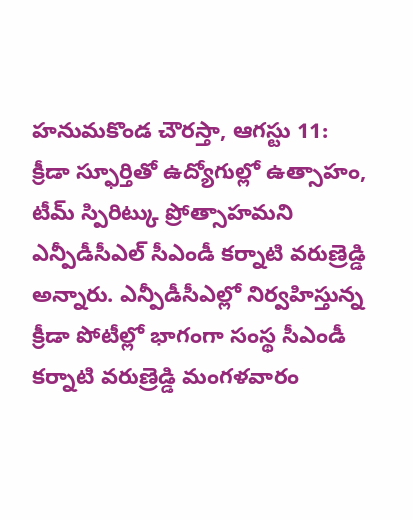హనుమకొండ చౌరస్తా, ఆగస్టు 11: క్రీడా స్ఫూర్తితో ఉద్యోగుల్లో ఉత్సాహం, టీమ్ స్పిరిట్కు ప్రోత్సాహమని ఎన్పీడీసీఎల్ సీఎండీ కర్నాటి వరుణ్రెడ్డి అన్నారు. ఎన్పీడీసీఎల్లో నిర్వహిస్తున్న క్రీడా పోటీల్లో భాగంగా సంస్థ సీఎండీ కర్నాటి వరుణ్రెడ్డి మంగళవారం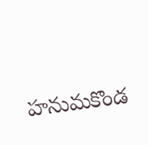హనుమకొండ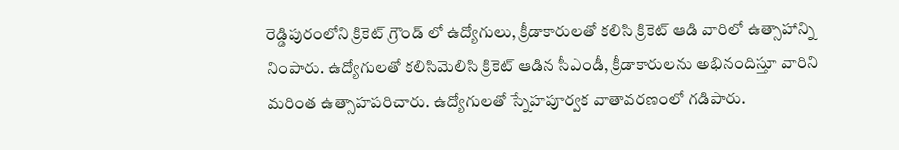రెడ్డిపురంలోని క్రికెట్ గ్రౌండ్ లో ఉద్యోగులు, క్రీడాకారులతో కలిసి క్రికెట్ ఆడి వారిలో ఉత్సాహాన్ని నింపారు. ఉద్యోగులతో కలిసిమెలిసి క్రికెట్ ఆడిన సీఎండీ, క్రీడాకారులను అభినందిస్తూ వారిని మరింత ఉత్సాహపరిచారు. ఉద్యోగులతో స్నేహపూర్వక వాతావరణంలో గడిపారు.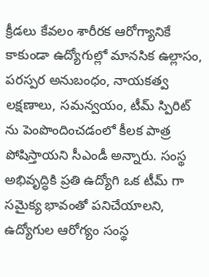క్రీడలు కేవలం శారీరక ఆరోగ్యానికే కాకుండా ఉద్యోగుల్లో మానసిక ఉల్లాసం, పరస్పర అనుబంధం, నాయకత్వ లక్షణాలు, సమన్వయం, టీమ్ స్పిరిట్ ను పెంపొందించడంలో కీలక పాత్ర పోషిస్తాయని సీఎండీ అన్నారు. సంస్థ అభివృద్ధికి ప్రతి ఉద్యోగి ఒక టీమ్ గా సమైక్య భావంతో పనిచేయాలని, ఉద్యోగుల ఆరోగ్యం సంస్థ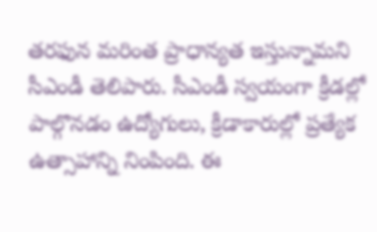తరఫున మరింత ప్రాధాన్యత ఇస్తున్నామని సీఎండీ తెలిపారు. సీఎండీ స్వయంగా క్రీడల్లో పాల్గొనడం ఉద్యోగులు, క్రీడాకారుల్లో ప్రత్యేక ఉత్సాహాన్ని నింపింది. ఈ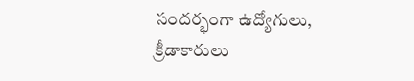సందర్భంగా ఉద్యోగులు, క్రీడాకారులు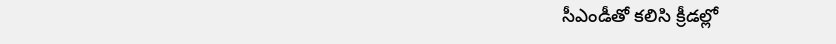సీఎండీతో కలిసి క్రీడల్లో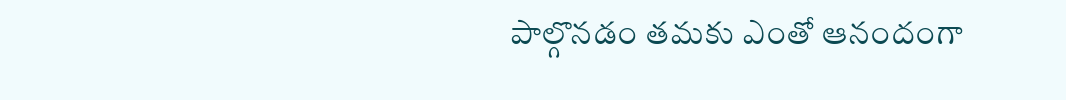పాల్గొనడం తమకు ఎంతో ఆనందంగా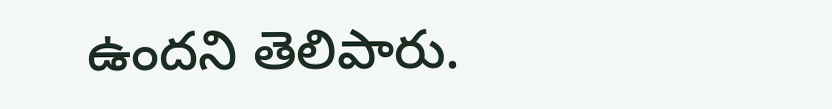ఉందని తెలిపారు.